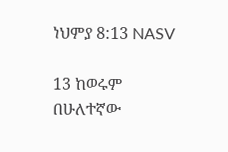ነህምያ 8:13 NASV

13 ከወሩም በሁለተኛው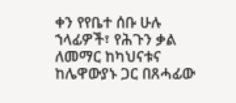ቀን የየቤተ ሰቡ ሁሉ ኀላፊዎች፣ የሕጉን ቃል ለመማር ከካህናቱና ከሌዋውያኑ ጋር በጸሓፊው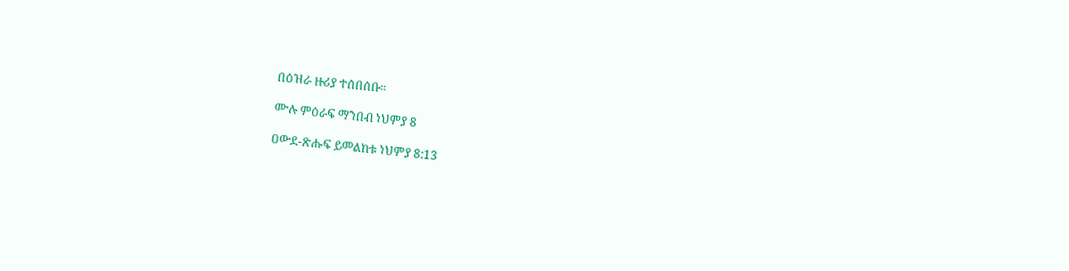በዕዝራ ዙሪያ ተሰበሰቡ።

ሙሉ ምዕራፍ ማንበብ ነህምያ 8

ዐውደ-ጽሑፍ ይመልከቱ ነህምያ 8:13